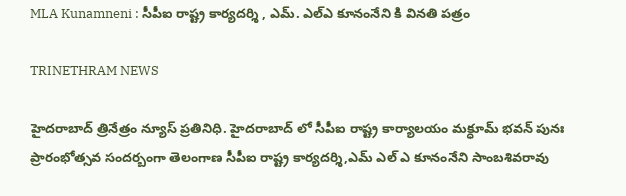MLA Kunamneni : సీపీఐ రాష్ట్ర కార్యదర్శి , ఎమ్. ఎల్ఎ కూనంనేని కి వినతి పత్రం

TRINETHRAM NEWS

హైదరాబాద్ త్రినేత్రం న్యూస్ ప్రతినిధి. హైదరాబాద్ లో సీపీఐ రాష్ట్ర కార్యాలయం మక్ధూమ్ భవన్ పునః ప్రారంభోత్సవ సందర్బంగా తెలంగాణ సీపీఐ రాష్ట్ర కార్యదర్శి,ఎమ్ ఎల్ ఎ కూనంనేని సాంబశివరావు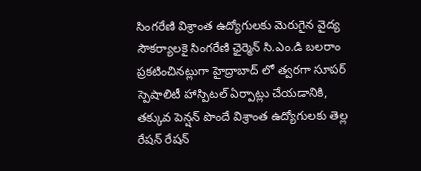సింగరేణి విశ్రాంత ఉద్యోగులకు మెరుగైన వైద్య సౌకర్యాలకై సింగరేణి ఛైర్మెన్ సి.ఎం.డి బలరాం ప్రకటించినట్లుగా హైద్రాబాద్ లో త్వరగా సూపర్ స్పెషాలిటీ హాస్పిటల్ ఏర్పాట్లు చేయడానికి, తక్కువ పెన్షన్ పొందే విశ్రాంత ఉద్యోగులకు తెల్ల రేషన్ రేషన్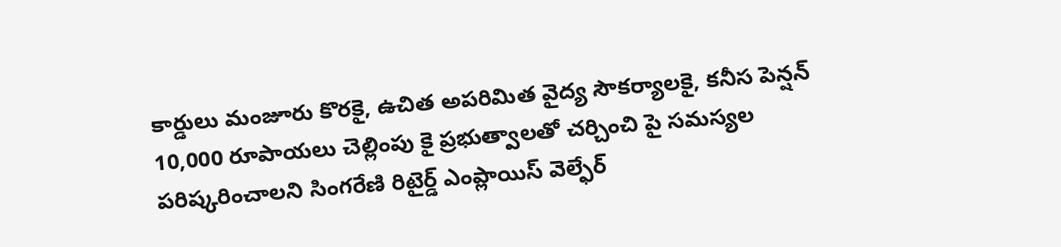కార్డులు మంజూరు కొరకై, ఉచిత అపరిమిత వైద్య సౌకర్యాలకై, కనీస పెన్షన్ 10,000 రూపాయలు చెల్లింపు కై ప్రభుత్వాలతో చర్చించి పై సమస్యల పరిష్కరించాలని సింగరేణి రిటైర్డ్ ఎంప్లాయిస్ వెల్ఫేర్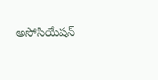అసోసియేషన్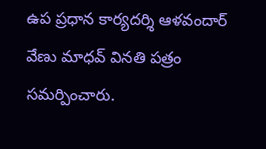ఉప ప్రధాన కార్యదర్శి ఆళవందార్ వేణు మాధవ్ వినతి పత్రం సమర్పించారు.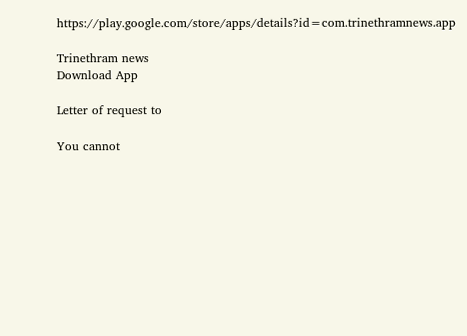https://play.google.com/store/apps/details?id=com.trinethramnews.app

Trinethram news
Download App

Letter of request to

You cannot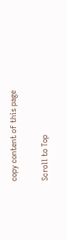copy content of this page

Scroll to Top